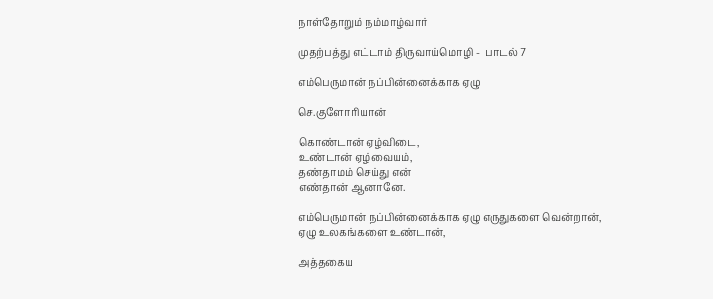நாள்தோறும் நம்மாழ்வார்

முதற்பத்து எட்டாம் திருவாய்மொழி -  பாடல் 7

எம்பெருமான் நப்பின்னைக்காக ஏழு

செ.குளோரியான்

கொண்டான் ஏழ்விடை,
உண்டான் ஏழ்வையம்,
தண்தாமம் செய்து என்
எண்தான் ஆனானே.

எம்பெருமான் நப்பின்னைக்காக ஏழு எருதுகளை வென்றான், ஏழு உலகங்களை உண்டான்,

அத்தகைய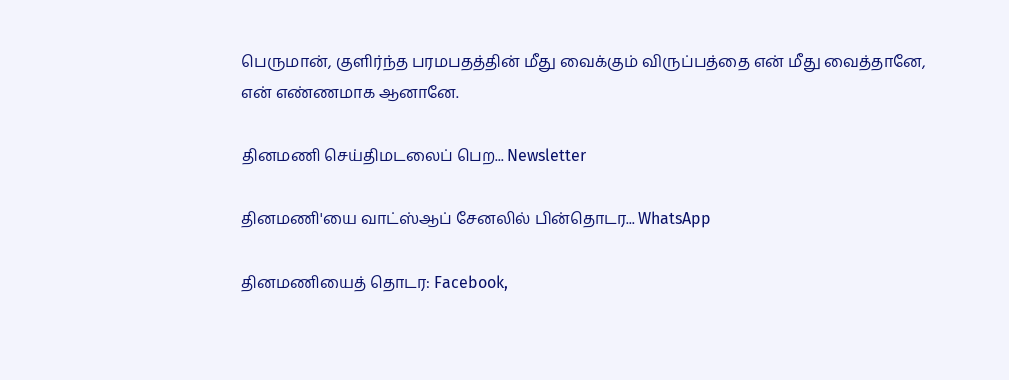பெருமான், குளிர்ந்த பரமபதத்தின் மீது வைக்கும் விருப்பத்தை என் மீது வைத்தானே, என் எண்ணமாக ஆனானே.

தினமணி செய்திமடலைப் பெற... Newsletter

தினமணி'யை வாட்ஸ்ஆப் சேனலில் பின்தொடர... WhatsApp

தினமணியைத் தொடர: Facebook,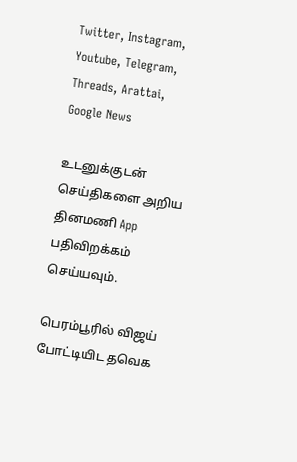Twitter, Instagram, Youtube, Telegram, Threads, Arattai, Google News

உடனுக்குடன் செய்திகளை அறிய தினமணி App பதிவிறக்கம் செய்யவும்.

பெரம்பூரில் விஜய் போட்டியிட தவெக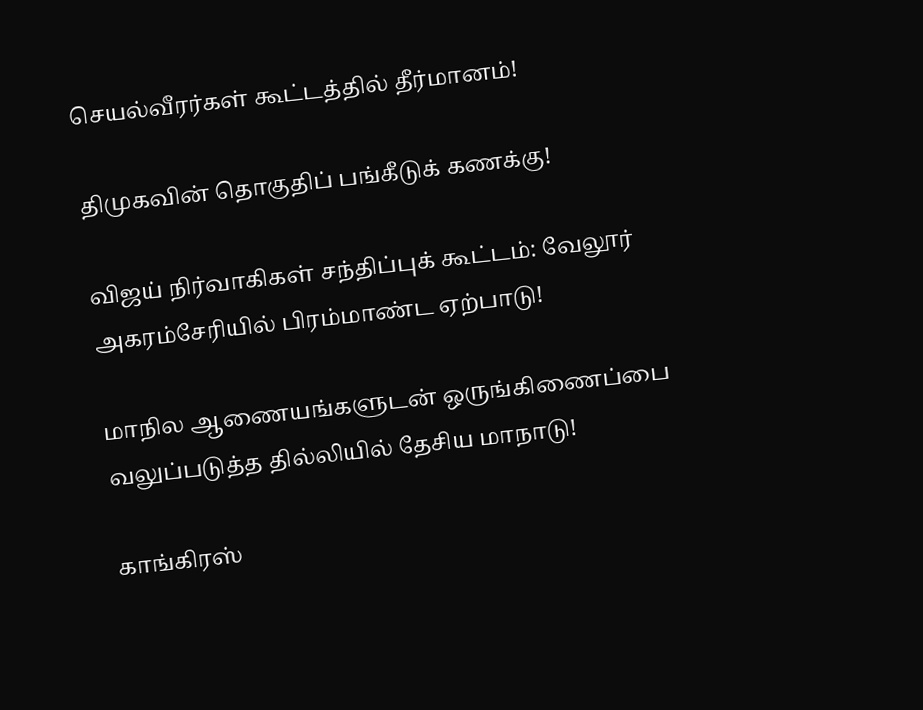செயல்வீரர்கள் கூட்டத்தில் தீர்மானம்!

திமுகவின் தொகுதிப் பங்கீடுக் கணக்கு!

விஜய் நிர்வாகிகள் சந்திப்புக் கூட்டம்: வேலூர் அகரம்சேரியில் பிரம்மாண்ட ஏற்பாடு!

மாநில ஆணையங்களுடன் ஒருங்கிணைப்பை வலுப்படுத்த தில்லியில் தேசிய மாநாடு!

காங்கிரஸ்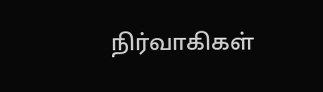நிர்வாகிகள்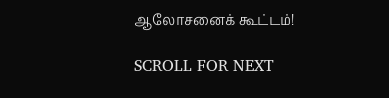ஆலோசனைக் கூட்டம்!

SCROLL FOR NEXT